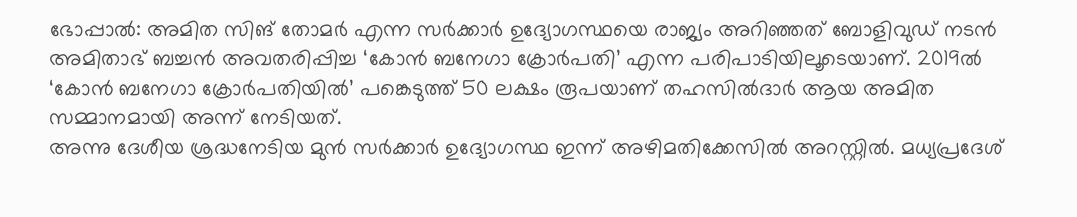ഭോപ്പാൽ: അമിത സിങ് തോമർ എന്ന സർക്കാർ ഉദ്യോഗസ്ഥയെ രാജ്യം അറിഞ്ഞത് ബോളിവുഡ് നടൻ അമിതാഭ് ബച്ചൻ അവതരിപ്പിച്ച ‘കോൻ ബനേഗാ ക്രോർപതി’ എന്ന പരിപാടിയിലൂടെയാണ്. 2019ൽ ‘കോൻ ബനേഗാ ക്രോർപതിയിൽ’ പങ്കെടുത്ത് 50 ലക്ഷം രൂപയാണ് തഹസിൽദാർ ആയ അമിത സമ്മാനമായി അന്ന് നേടിയത്.
അന്നു ദേശീയ ശ്രദ്ധനേടിയ മുൻ സർക്കാർ ഉദ്യോഗസ്ഥ ഇന്ന് അഴിമതിക്കേസിൽ അറസ്റ്റിൽ. മധ്യപ്രദേശ്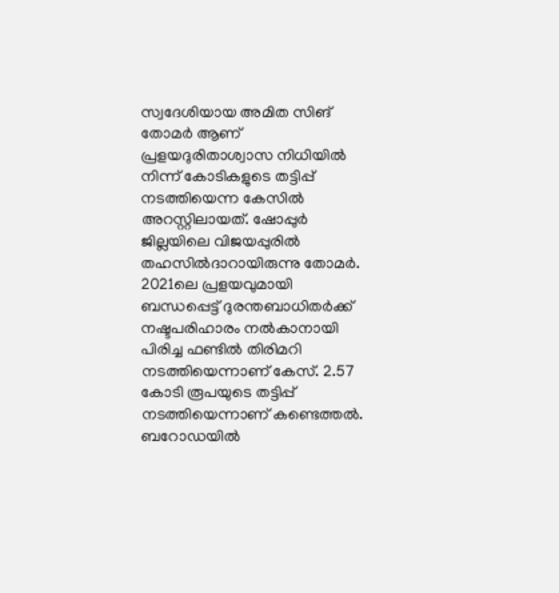സ്വദേശിയായ അമിത സിങ് തോമർ ആണ് പ്രളയദുരിതാശ്വാസ നിധിയിൽ നിന്ന് കോടികളുടെ തട്ടിപ്പ് നടത്തിയെന്ന കേസിൽ അറസ്റ്റിലായത്. ഷോപ്പുർ ജില്ലയിലെ വിജയപ്പുരിൽ തഹസിൽദാറായിരുന്നു തോമർ. 2021ലെ പ്രളയവുമായി ബന്ധപ്പെട്ട് ദുരന്തബാധിതർക്ക് നഷ്ടപരിഹാരം നൽകാനായി പിരിച്ച ഫണ്ടിൽ തിരിമറി നടത്തിയെന്നാണ് കേസ്. 2.57 കോടി രൂപയുടെ തട്ടിപ്പ് നടത്തിയെന്നാണ് കണ്ടെത്തൽ. ബറോഡയിൽ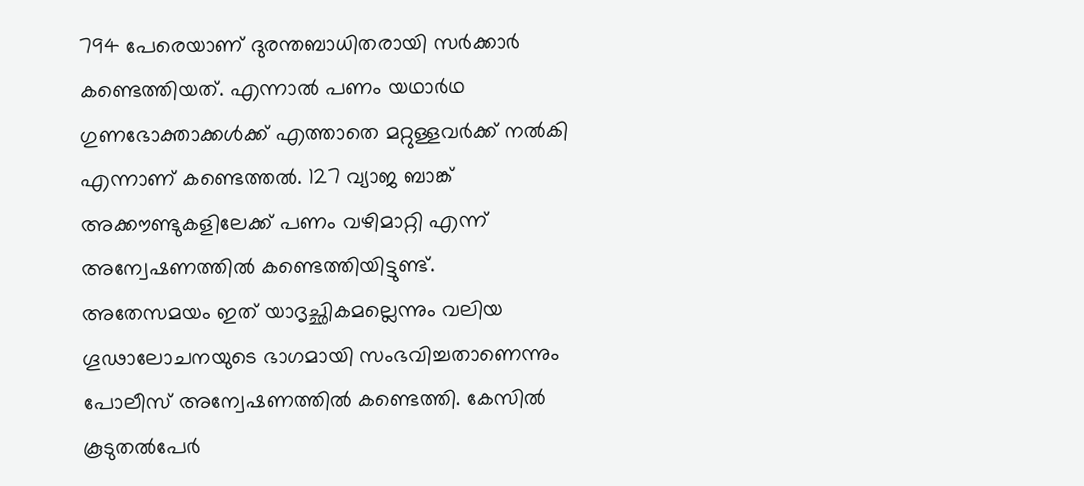794 പേരെയാണ് ദുരന്തബാധിതരായി സർക്കാർ കണ്ടെത്തിയത്. എന്നാൽ പണം യഥാർഥ ഗുണഭോക്താക്കൾക്ക് എത്താതെ മറ്റുള്ളവർക്ക് നൽകി എന്നാണ് കണ്ടെത്തൽ. 127 വ്യാജ ബാങ്ക് അക്കൗണ്ടുകളിലേക്ക് പണം വഴിമാറ്റി എന്ന് അന്വേഷണത്തിൽ കണ്ടെത്തിയിട്ടുണ്ട്.
അതേസമയം ഇത് യാദൃച്ഛികമല്ലെന്നും വലിയ ഗൂഢാലോചനയുടെ ഭാഗമായി സംഭവിച്ചതാണെന്നും പോലീസ് അന്വേഷണത്തിൽ കണ്ടെത്തി. കേസിൽ കൂടുതൽപേർ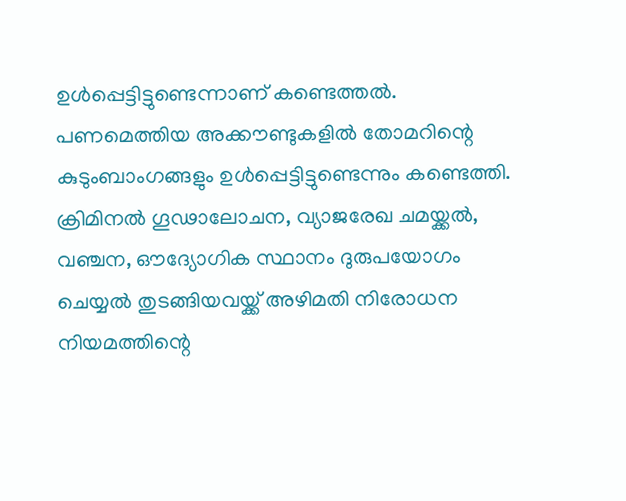ഉൾപ്പെട്ടിട്ടുണ്ടെന്നാണ് കണ്ടെത്തൽ. പണമെത്തിയ അക്കൗണ്ടുകളിൽ തോമറിന്റെ കുടുംബാംഗങ്ങളും ഉൾപ്പെട്ടിട്ടുണ്ടെന്നും കണ്ടെത്തി. ക്രിമിനൽ ഗൂഢാലോചന, വ്യാജരേഖ ചമയ്ക്കൽ, വഞ്ചന, ഔദ്യോഗിക സ്ഥാനം ദുരുപയോഗം ചെയ്യൽ തുടങ്ങിയവയ്ക്ക് അഴിമതി നിരോധന നിയമത്തിന്റെ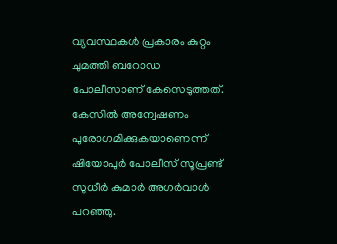വ്യവസ്ഥകൾ പ്രകാരം കുറ്റം ചുമത്തി ബറോഡ പോലീസാണ് കേസെടുത്തത്. കേസിൽ അന്വേഷണം പുരോഗമിക്കുകയാണെന്ന് ഷിയോപുർ പോലീസ് സൂപ്രണ്ട് സുധീർ കുമാർ അഗർവാൾ പറഞ്ഞു.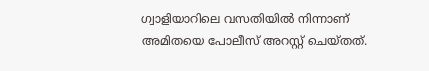ഗ്വാളിയാറിലെ വസതിയിൽ നിന്നാണ് അമിതയെ പോലീസ് അറസ്റ്റ് ചെയ്തത്.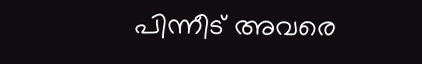പിന്നീട് അവരെ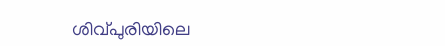ശിവ്പുരിയിലെ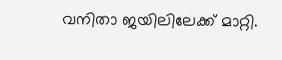വനിതാ ജയിലിലേക്ക് മാറ്റി.